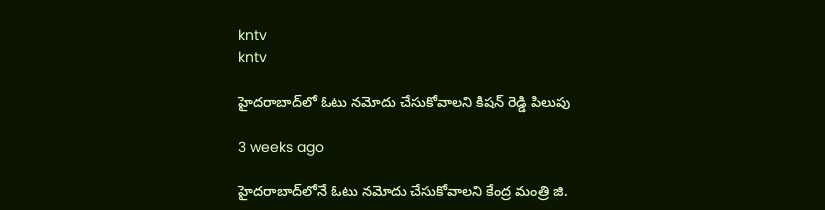kntv
kntv

హైదరాబాద్‌లో ఓటు నమోదు చేసుకోవాలని కిషన్ రెడ్డి పిలుపు

3 weeks ago

హైదరాబాద్‌లోనే ఓటు నమోదు చేసుకోవాలని కేంద్ర మంత్రి జి.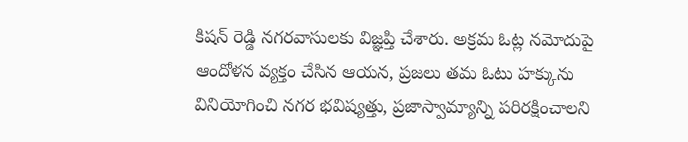కిషన్ రెడ్డి నగరవాసులకు విజ్ఞప్తి చేశారు. అక్రమ ఓట్ల నమోదుపై ఆందోళన వ్యక్తం చేసిన ఆయన, ప్రజలు తమ ఓటు హక్కును వినియోగించి నగర భవిష్యత్తు, ప్రజాస్వామ్యాన్ని పరిరక్షించాలని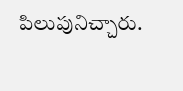పిలుపునిచ్చారు.